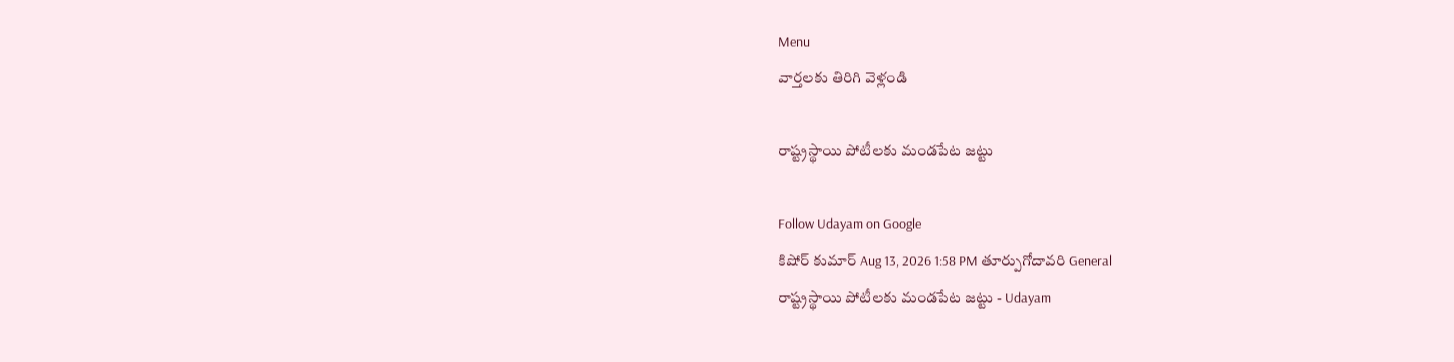Menu
వార్తలకు తిరిగి వెళ్లండి

రాష్ట్రస్థాయి పోటీలకు మండపేట జట్టు

Follow Udayam on Google
కిషోర్ కుమార్ Aug 13, 2026 1:58 PM తూర్పుగోదావరి General
రాష్ట్రస్థాయి పోటీలకు మండపేట జట్టు - Udayam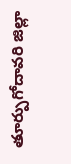తూర్పుగోదావరి జిల్లా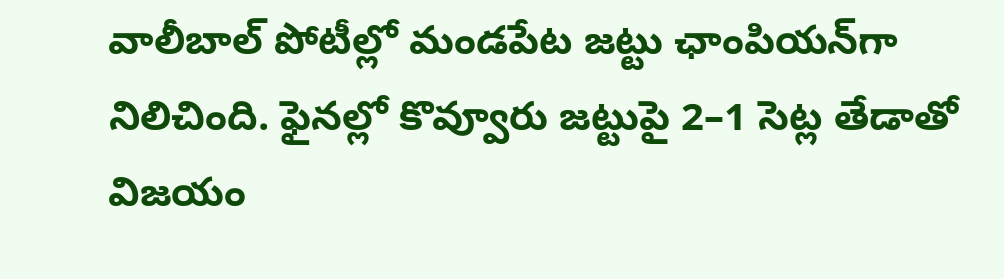వాలీబాల్‌ పోటీల్లో మండపేట జట్టు ఛాంపియన్‌గా నిలిచింది. ఫైనల్లో కొవ్వూరు జట్టుపై 2–1 సెట్ల తేడాతో విజయం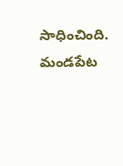సాధించింది. మండపేట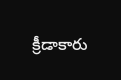క్రీడాకారు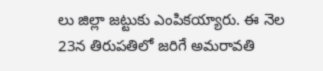లు జిల్లా జట్టుకు ఎంపికయ్యారు. ఈ నెల 23న తిరుపతిలో జరిగే అమరావతి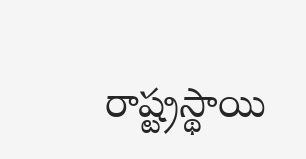రాష్ట్రస్థాయి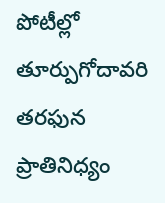పోటీల్లో తూర్పుగోదావరి తరఫున ప్రాతినిధ్యం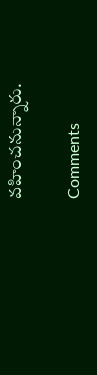వహించనున్నారు.

Comments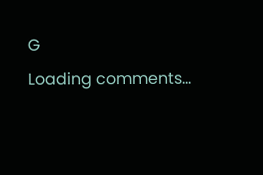G
Loading comments...